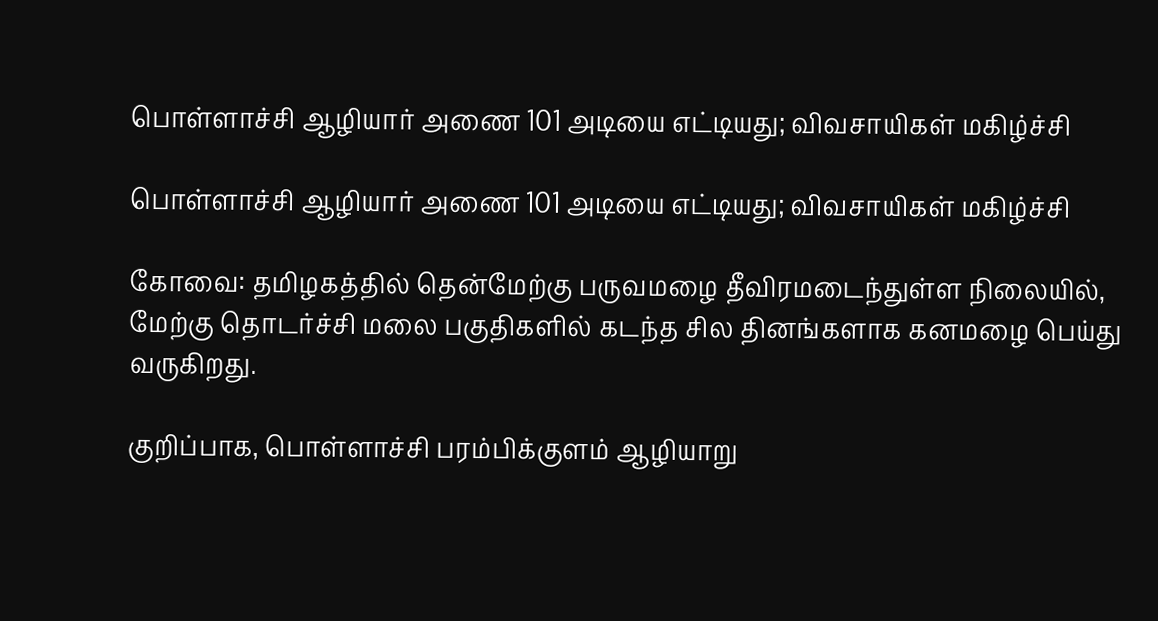பொள்ளாச்சி ஆழியார் அணை 101 அடியை எட்டியது; விவசாயிகள் மகிழ்ச்சி

பொள்ளாச்சி ஆழியார் அணை 101 அடியை எட்டியது; விவசாயிகள் மகிழ்ச்சி

கோவை: தமிழகத்தில் தென்மேற்கு பருவமழை தீவிரமடைந்துள்ள நிலையில், மேற்கு தொடர்ச்சி மலை பகுதிகளில் கடந்த சில தினங்களாக கனமழை பெய்து வருகிறது.

குறிப்பாக, பொள்ளாச்சி பரம்பிக்குளம் ஆழியாறு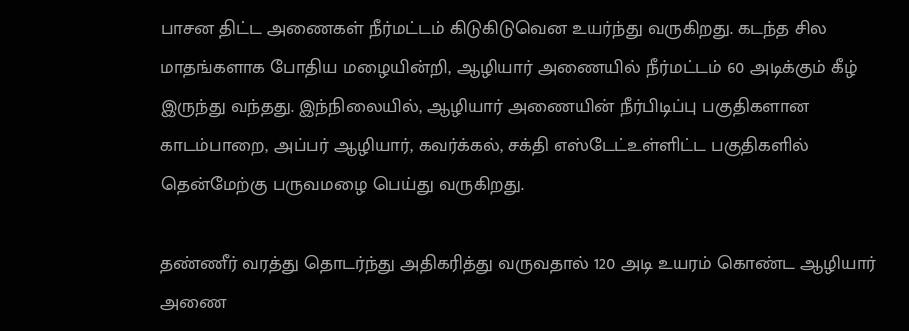பாசன திட்ட அணைகள் நீர்மட்டம் கிடுகிடுவென உயர்ந்து வருகிறது. கடந்த சில மாதங்களாக போதிய மழையின்றி, ஆழியார் அணையில் நீர்மட்டம் 60 அடிக்கும் கீழ் இருந்து வந்தது. இந்நிலையில், ஆழியார் அணையின் நீர்பிடிப்பு பகுதிகளான காடம்பாறை, அப்பர் ஆழியார், கவர்க்கல், சக்தி எஸ்டேட்உள்ளிட்ட பகுதிகளில் தென்மேற்கு பருவமழை பெய்து வருகிறது.

தண்ணீர் வரத்து தொடர்ந்து அதிகரித்து வருவதால் 120 அடி உயரம் கொண்ட ஆழியார் அணை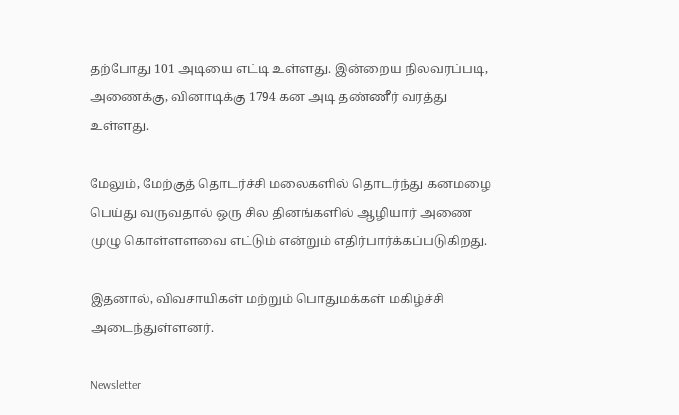தற்போது 101 அடியை எட்டி உள்ளது. இன்றைய நிலவரப்படி, அணைக்கு, வினாடிக்கு 1794 கன அடி தண்ணீர் வரத்து உள்ளது.

மேலும், மேற்குத் தொடர்ச்சி மலைகளில் தொடர்ந்து கனமழை பெய்து வருவதால் ஒரு சில தினங்களில் ஆழியார் அணை முழு கொள்ளளவை எட்டும் என்றும் எதிர்பார்க்கப்படுகிறது.

இதனால், விவசாயிகள் மற்றும் பொதுமக்கள் மகிழ்ச்சி அடைந்துள்ளனர்.

Newsletter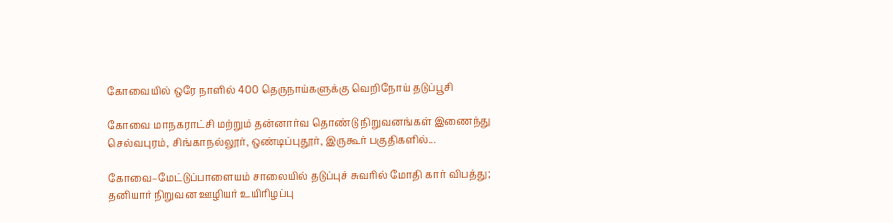கோவையில் ஒரே நாளில் 400 தெருநாய்களுக்கு வெறிநோய் தடுப்பூசி

கோவை மாநகராட்சி மற்றும் தன்னார்வ தொண்டு நிறுவனங்கள் இணைந்து செல்வபுரம், சிங்காநல்லூர், ஒண்டிப்புதூர், இருகூர் பகுதிகளில்...

கோவை–மேட்டுப்பாளையம் சாலையில் தடுப்புச் சுவரில் மோதி கார் விபத்து; தனியார் நிறுவன ஊழியர் உயிரிழப்பு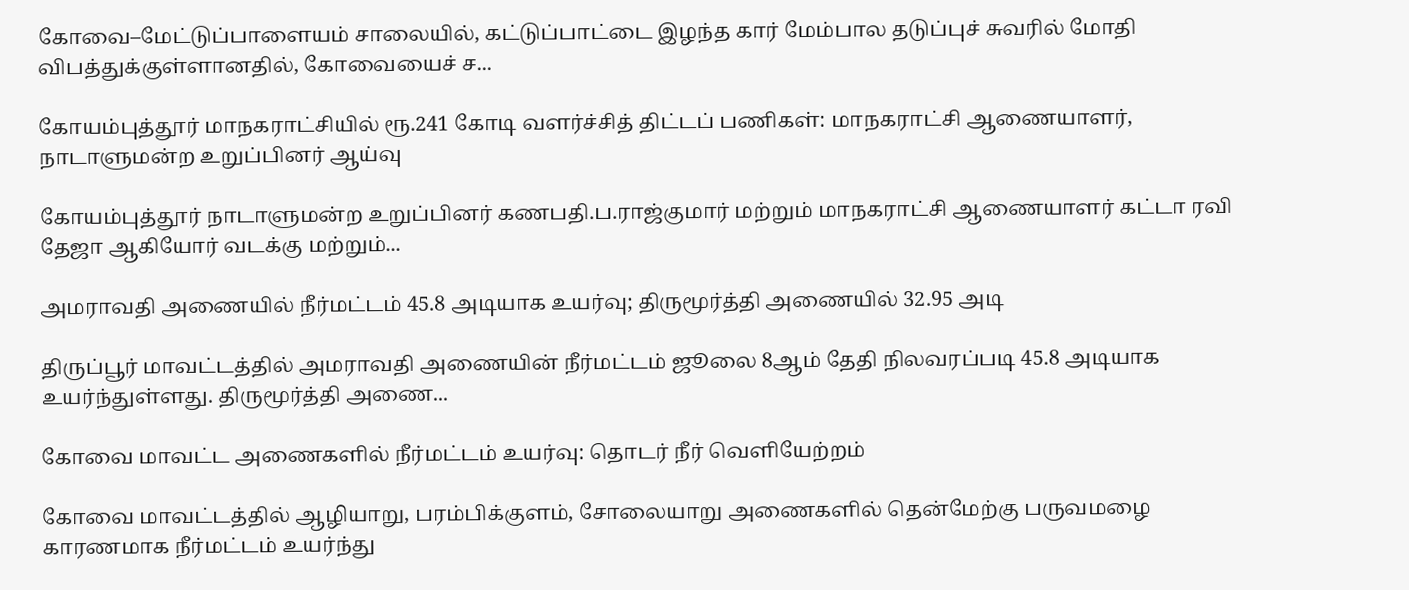கோவை–மேட்டுப்பாளையம் சாலையில், கட்டுப்பாட்டை இழந்த கார் மேம்பால தடுப்புச் சுவரில் மோதி விபத்துக்குள்ளானதில், கோவையைச் ச...

கோயம்புத்தூர் மாநகராட்சியில் ரூ.241 கோடி வளர்ச்சித் திட்டப் பணிகள்: மாநகராட்சி ஆணையாளர், நாடாளுமன்ற உறுப்பினர் ஆய்வு

கோயம்புத்தூர் நாடாளுமன்ற உறுப்பினர் கணபதி.ப.ராஜ்குமார் மற்றும் மாநகராட்சி ஆணையாளர் கட்டா ரவி தேஜா ஆகியோர் வடக்கு மற்றும்...

அமராவதி அணையில் நீர்மட்டம் 45.8 அடியாக உயர்வு; திருமூர்த்தி அணையில் 32.95 அடி

திருப்பூர் மாவட்டத்தில் அமராவதி அணையின் நீர்மட்டம் ஜூலை 8ஆம் தேதி நிலவரப்படி 45.8 அடியாக உயர்ந்துள்ளது. திருமூர்த்தி அணை...

கோவை மாவட்ட அணைகளில் நீர்மட்டம் உயர்வு: தொடர் நீர் வெளியேற்றம்

கோவை மாவட்டத்தில் ஆழியாறு, பரம்பிக்குளம், சோலையாறு அணைகளில் தென்மேற்கு பருவமழை காரணமாக நீர்மட்டம் உயர்ந்து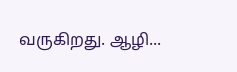வருகிறது. ஆழி...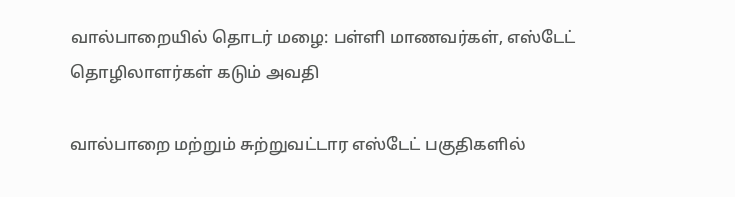வால்பாறையில் தொடர் மழை: பள்ளி மாணவர்கள், எஸ்டேட் தொழிலாளர்கள் கடும் அவதி

வால்பாறை மற்றும் சுற்றுவட்டார எஸ்டேட் பகுதிகளில்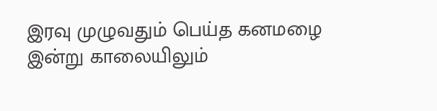இரவு முழுவதும் பெய்த கனமழை இன்று காலையிலும்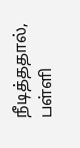நீடித்ததால், பள்ளி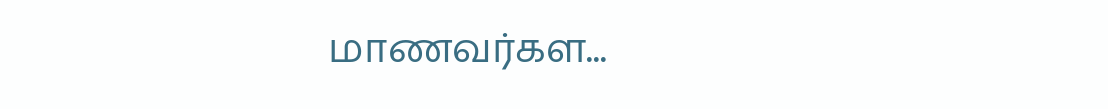மாணவர்கள...